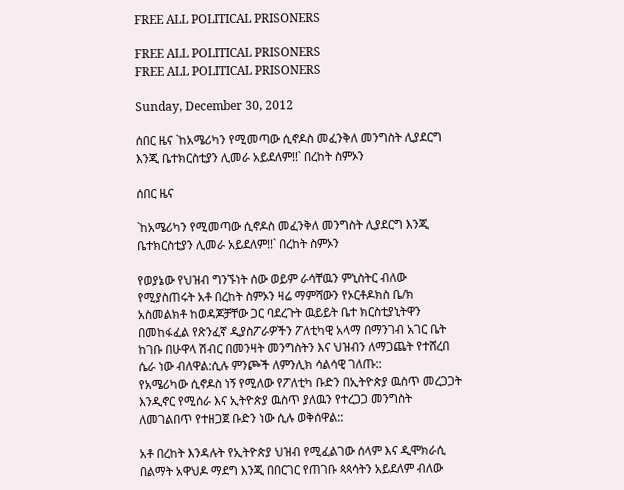FREE ALL POLITICAL PRISONERS

FREE ALL POLITICAL PRISONERS
FREE ALL POLITICAL PRISONERS

Sunday, December 30, 2012

ሰበር ዜና `ከአሜሪካን የሚመጣው ሲኖዶስ መፈንቅለ መንግስት ሊያደርግ እንጂ ቤተክርስቲያን ሊመራ አይደለም!!` በረከት ስምኦን

ሰበር ዜና

`ከአሜሪካን የሚመጣው ሲኖዶስ መፈንቅለ መንግስት ሊያደርግ እንጂ ቤተክርስቲያን ሊመራ አይደለም!!` በረከት ስምኦን

የወያኔው የህዝብ ግንኙነት ሰው ወይም ራሳቸዉን ምኒስትር ብለው የሚያስጠሩት አቶ በረከት ስምኦን ዛሬ ማምሻውን የኦርቶዶክስ ቤ/ክ አስመልክቶ ከወዳጆቻቸው ጋር ባደረጉት ዉይይት ቤተ ክርስቲያኒትዋን በመከፋፈል የጽንፈኛ ዲያስፖራዎችን ፖለቲካዊ አላማ በማንገብ አገር ቤት ከገቡ በሁዋላ ሽብር በመንዛት መንግስትን እና ህዝብን ለማጋጨት የተሸረበ ሴራ ነው ብለዋል:ሲሉ ምንጮች ለምንሊክ ሳልሳዊ ገለጡ::
የአሜሪካው ሲኖዶስ ነኝ የሚለው የፖለቲካ ቡድን በኢትዮጵያ ዉስጥ መረጋጋት እንዲኖር የሚሰራ እና ኢትዮጵያ ዉስጥ ያለዉን የተረጋጋ መንግስት ለመገልበጥ የተዘጋጀ ቡድን ነው ሲሉ ወቅሰዋል::

አቶ በረከት እንዳሉት የኢትዮጵያ ህዝብ የሚፈልገው ሰላም እና ዲሞክራሲ በልማት አዋህዶ ማደግ እንጂ በበርገር የጠገቡ ጳጳሳትን አይደለም ብለው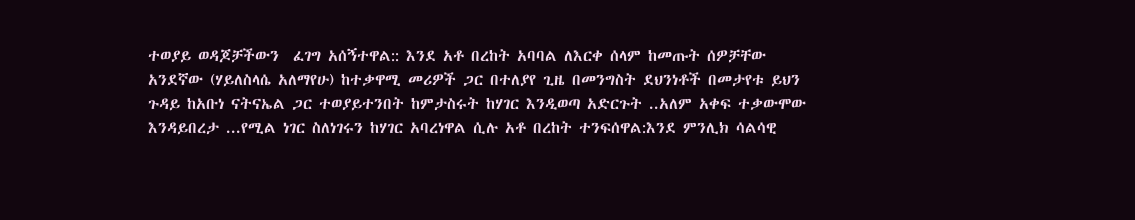ተወያይ ወዳጆቻችውን  ፈገግ አሰኝተዋል:: እንደ አቶ በረከት አባባል ለእርቀ ሰላም ከመጡት ሰዎቻቸው አንደኛው (ሃይለስላሴ አለማየሁ) ከተቃዋሚ መሪዎች ጋር በተለያየ ጊዜ በመንግስት ደህንነቶች በመታየቱ ይህን ጉዳይ ከአቡነ ናትናኤል ጋር ተወያይተንበት ከምታስሩት ከሃገር እንዲወጣ አድርጉት ..አለም አቀፍ ተቃውሞው እንዳይበረታ ...የሚል ነገር ስለነገሩን ከሃገር አባረነዋል ሲሉ አቶ በረከት ተንፍሰዋል:እንደ ምንሊክ ሳልሳዊ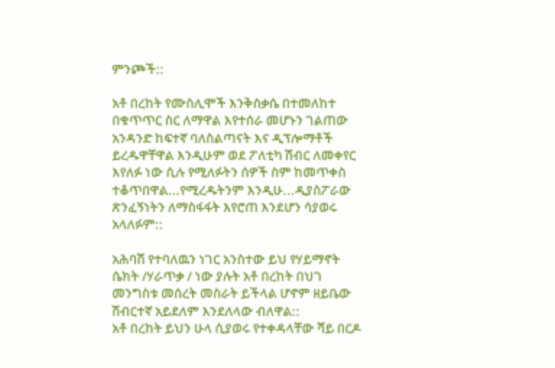ምንጮች::

አቶ በረከት የሙስሊሞች እንቅስቃሴ በተመለከተ በቁጥጥር ስር ለማዋል እየተሰራ መሆኑን ገልጠው አንዳንድ ከፍተኛ ባለስልጣናት እና ዲፕሎማቶች ይረዱዋቸዋል እንዲሁም ወደ ፖለቲካ ሽብር ለመቀየር እየለፉ ነው ሲሉ የሚለፉትን ሰዎች ስም ከመጥቀስ ተቆጥበዋል...የሚረዱትንም እንዲሁ...ዲያስፖራው ጽንፈኝነትን ለማስፋፋት እየሮጠ እንደሆን ሳያወሩ አላለፉም::

አሕባሽ የተባለዉን ነገር አንስተው ይህ የሃይማኖት ሴክት /ሃራጥቃ / ነው ያሉት አቶ በረከት በህገ መንግስቱ መሰረት መስራት ይችላል ሆኖም ዘይቤው ሽብርተኛ አይደለም እንደለላው ብለዋል::
አቶ በረከት ይህን ሁላ ሲያወሩ የተቀዳላቸው ሻይ በርዶ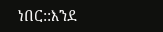ነበር::እንደ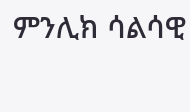ምንሊክ ሳልሳዊ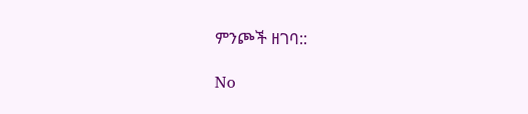ምንጮች ዘገባ::

No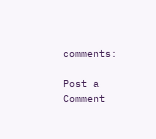comments:

Post a Comment